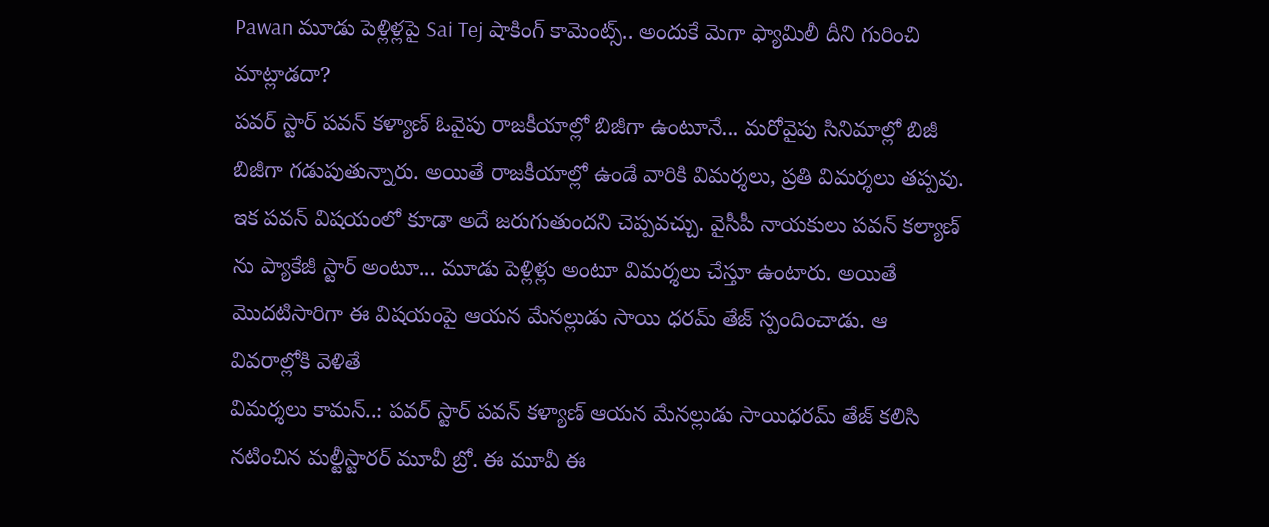Pawan మూడు పెళ్లిళ్లపై Sai Tej షాకింగ్ కామెంట్స్.. అందుకే మెగా ఫ్యామిలీ దీని గురించి మాట్లాడదా?
పవర్ స్టార్ పవన్ కళ్యాణ్ ఓవైపు రాజకీయాల్లో బిజీగా ఉంటూనే... మరోవైపు సినిమాల్లో బిజీ బిజీగా గడుపుతున్నారు. అయితే రాజకీయాల్లో ఉండే వారికి విమర్శలు, ప్రతి విమర్శలు తప్పవు. ఇక పవన్ విషయంలో కూడా అదే జరుగుతుందని చెప్పవచ్చు. వైసీపీ నాయకులు పవన్ కల్యాణ్ ను ప్యాకేజీ స్టార్ అంటూ... మూడు పెళ్లిళ్లు అంటూ విమర్శలు చేస్తూ ఉంటారు. అయితే మొదటిసారిగా ఈ విషయంపై ఆయన మేనల్లుడు సాయి ధరమ్ తేజ్ స్పందించాడు. ఆ వివరాల్లోకి వెళితే
విమర్శలు కామన్..: పవర్ స్టార్ పవన్ కళ్యాణ్ ఆయన మేనల్లుడు సాయిధరమ్ తేజ్ కలిసి నటించిన మల్టీస్టారర్ మూవీ బ్రో. ఈ మూవీ ఈ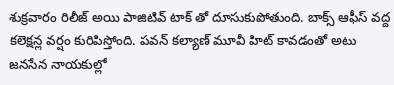శుక్రవారం రిలీజ్ అయి పాజిటివ్ టాక్ తో దూసుకుపోతుంది. బాక్స్ ఆఫీస్ వద్ద కలెక్షన్ల వర్షం కురిపిస్తోంది. పవన్ కల్యాణ్ మూవీ హిట్ కావడంతో అటు జనసేన నాయకుల్లో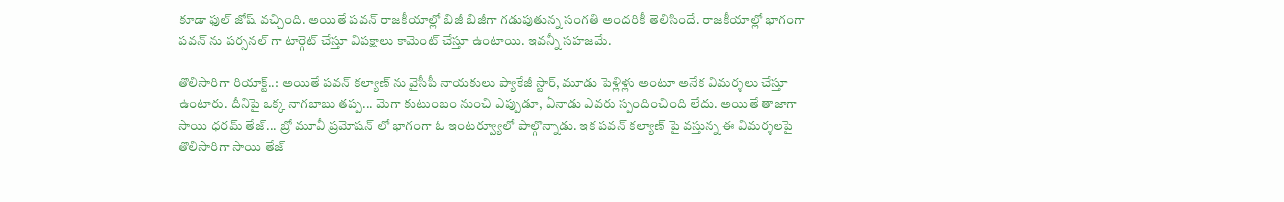కూడా ఫుల్ జోష్ వచ్చింది. అయితే పవన్ రాజకీయాల్లో బిజీ బిజీగా గడుపుతున్న సంగతి అందరికీ తెలిసిందే. రాజకీయాల్లో భాగంగా పవన్ ను పర్సనల్ గా టార్గెట్ చేస్తూ విపక్షాలు కామెంట్ చేస్తూ ఉంటాయి. ఇవన్నీ సహజమే.

తొలిసారిగా రియాక్ట్..: అయితే పవన్ కల్యాణ్ ను వైసీపీ నాయకులు ప్యాకేజీ స్టార్, మూడు పెళ్లిళ్లు అంటూ అనేక విమర్శలు చేస్తూ ఉంటారు. దీనిపై ఒక్క నాగబాబు తప్ప... మెగా కుటుంబం నుంచి ఎప్పుడూ, ఏనాడు ఎవరు స్పందించింది లేదు. అయితే తాజాగా సాయి ధరమ్ తేజ్... బ్రో మూవీ ప్రమోషన్ లో భాగంగా ఓ ఇంటర్వ్యూలో పాల్గొన్నాడు. ఇక పవన్ కల్యాణ్ పై వస్తున్న ఈ విమర్శలపై తొలిసారిగా సాయి తేజ్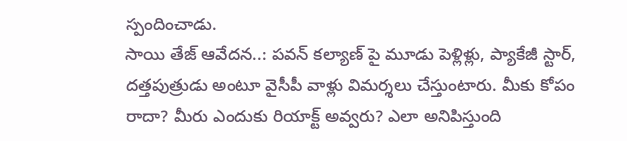స్పందించాడు.
సాయి తేజ్ ఆవేదన..: పవన్ కల్యాణ్ పై మూడు పెళ్లిళ్లు, ప్యాకేజీ స్టార్, దత్తపుత్రుడు అంటూ వైసీపీ వాళ్లు విమర్శలు చేస్తుంటారు. మీకు కోపం రాదా? మీరు ఎందుకు రియాక్ట్ అవ్వరు? ఎలా అనిపిస్తుంది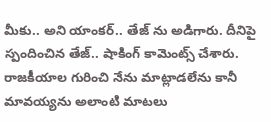మీకు.. అని యాంకర్.. తేజ్ ను అడిగారు. దీనిపై స్పందించిన తేజ్.. షాకింగ్ కామెంట్స్ చేశారు. రాజకీయాల గురించి నేను మాట్లాడలేను కానీ మావయ్యను అలాంటి మాటలు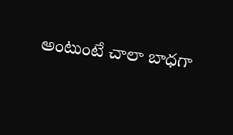అంటుంటే చాలా బాధగా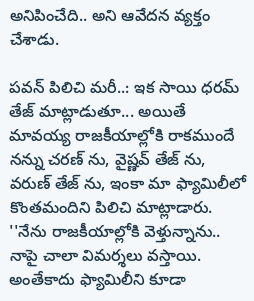అనిపించేది.. అని ఆవేదన వ్యక్తం చేశాడు.

పవన్ పిలిచి మరీ..: ఇక సాయి ధరమ్ తేజ్ మాట్లాడుతూ... అయితే మావయ్య రాజకీయాల్లోకి రాకముందే నన్ను చరణ్ ను, వైష్ణవ్ తేజ్ ను, వరుణ్ తేజ్ ను, ఇంకా మా ఫ్యామిలీలో కొంతమందిని పిలిచి మాట్లాడారు. ''నేను రాజకీయాల్లోకి వెళ్తున్నాను.. నాపై చాలా విమర్శలు వస్తాయి. అంతేకాదు ఫ్యామిలీని కూడా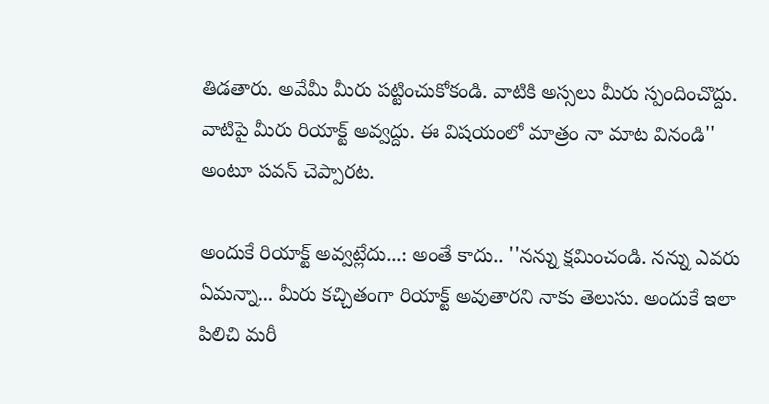తిడతారు. అవేమీ మీరు పట్టించుకోకండి. వాటికి అస్సలు మీరు స్పందించొద్దు. వాటిపై మీరు రియాక్ట్ అవ్వద్దు. ఈ విషయంలో మాత్రం నా మాట వినండి'' అంటూ పవన్ చెప్పారట.

అందుకే రియాక్ట్ అవ్వట్లేదు...: అంతే కాదు.. ''నన్ను క్షమించండి. నన్ను ఎవరు ఏమన్నా... మీరు కచ్చితంగా రియాక్ట్ అవుతారని నాకు తెలుసు. అందుకే ఇలా పిలిచి మరీ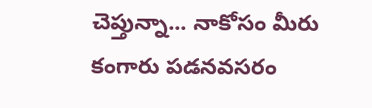చెప్తున్నా... నాకోసం మీరు కంగారు పడనవసరం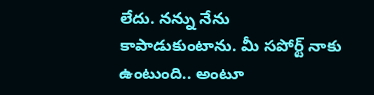లేదు. నన్ను నేను కాపాడుకుంటాను. మీ సపోర్ట్ నాకు ఉంటుంది.. అంటూ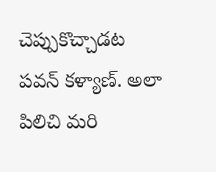చెప్పుకొచ్చాడట పవన్ కళ్యాణ్. అలా పిలిచి మరి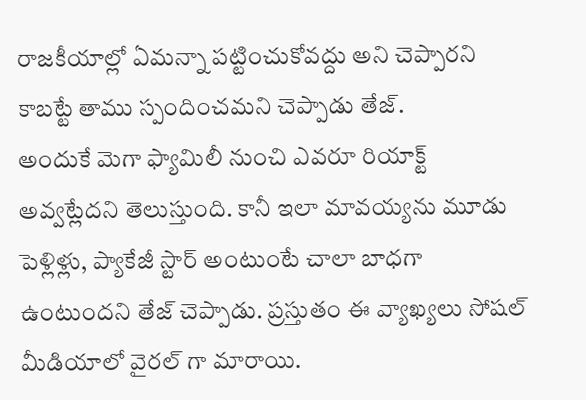రాజకీయాల్లో ఏమన్నా పట్టించుకోవద్దు అని చెప్పారని కాబట్టే తాము స్పందించమని చెప్పాడు తేజ్.
అందుకే మెగా ఫ్యామిలీ నుంచి ఎవరూ రియాక్ట్ అవ్వట్లేదని తెలుస్తుంది. కానీ ఇలా మావయ్యను మూడు పెళ్లిళ్లు, ప్యాకేజీ స్టార్ అంటుంటే చాలా బాధగా ఉంటుందని తేజ్ చెప్పాడు. ప్రస్తుతం ఈ వ్యాఖ్యలు సోషల్ మీడియాలో వైరల్ గా మారాయి.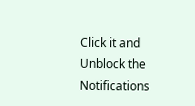Click it and Unblock the Notifications